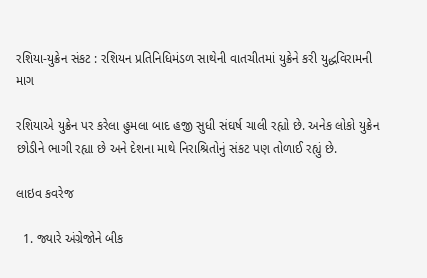રશિયા-યુક્રેન સંકટ : રશિયન પ્રતિનિધિમંડળ સાથેની વાતચીતમાં યુક્રેને કરી યુદ્ધવિરામની માગ

રશિયાએ યુક્રેન પર કરેલા હુમલા બાદ હજી સુધી સંઘર્ષ ચાલી રહ્યો છે. અનેક લોકો યુક્રેન છોડીને ભાગી રહ્યા છે અને દેશના માથે નિરાશ્રિતોનું સંકટ પણ તોળાઈ રહ્યું છે.

લાઇવ કવરેજ

  1. જ્યારે અંગ્રેજોને બીક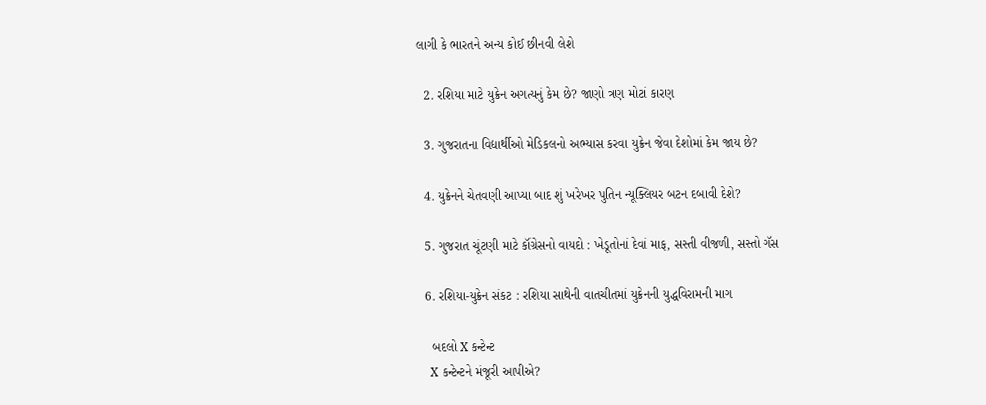લાગી કે ભારતને અન્ય કોઈ છીનવી લેશે

  2. રશિયા માટે યુક્રેન અગત્યનું કેમ છે? જાણો ત્રણ મોટાં કારણ

  3. ગુજરાતના વિદ્યાર્થીઓ મેડિકલનો અભ્યાસ કરવા યુક્રેન જેવા દેશોમાં કેમ જાય છે?

  4. યુક્રેનને ચેતવણી આપ્યા બાદ શું ખરેખર પુતિન ન્યૂક્લિયર બટન દબાવી દેશે?

  5. ગુજરાત ચૂંટણી માટે કૉંગ્રેસનો વાયદો : ખેડૂતોનાં દેવાં માફ, સસ્તી વીજળી, સસ્તો ગૅસ

  6. રશિયા-યુક્રેન સંકટ : રશિયા સાથેની વાતચીતમાં યુક્રેનની યુદ્ધવિરામની માગ

    બદલો X કન્ટેન્ટ
    X કન્ટેન્ટને મંજૂરી આપીએ?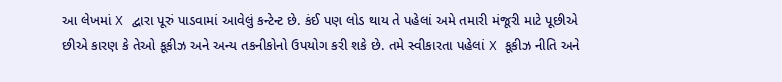આ લેખમાં X દ્વારા પૂરું પાડવામાં આવેલું કન્ટેન્ટ છે. કંઈ પણ લોડ થાય તે પહેલાં અમે તમારી મંજૂરી માટે પૂછીએ છીએ કારણ કે તેઓ કૂકીઝ અને અન્ય તકનીકોનો ઉપયોગ કરી શકે છે. તમે સ્વીકારતા પહેલાં X કૂકીઝ નીતિ અને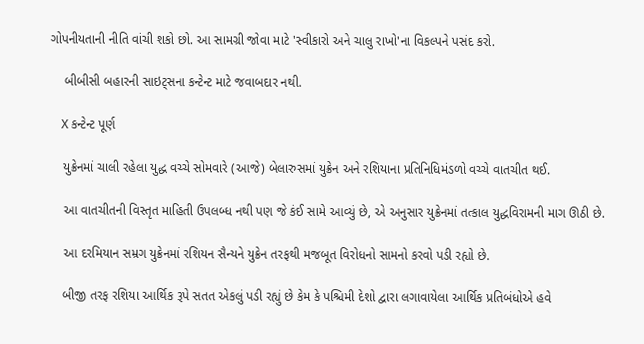ગોપનીયતાની નીતિ વાંચી શકો છો. આ સામગ્રી જોવા માટે 'સ્વીકારો અને ચાલુ રાખો'ના વિકલ્પને પસંદ કરો.

    બીબીસી બહારની સાઇટ્સના કન્ટેન્ટ માટે જવાબદાર નથી.

    X કન્ટેન્ટ પૂર્ણ

    યુક્રેનમાં ચાલી રહેલા યુદ્ધ વચ્ચે સોમવારે (આજે) બેલારુસમાં યુક્રેન અને રશિયાના પ્રતિનિધિમંડળો વચ્ચે વાતચીત થઈ.

    આ વાતચીતની વિસ્તૃત માહિતી ઉપલબ્ધ નથી પણ જે કંઈ સામે આવ્યું છે, એ અનુસાર યુક્રેનમાં તત્કાલ યુદ્ધવિરામની માગ ઊઠી છે.

    આ દરમિયાન સમ્રગ યુક્રેનમાં રશિયન સૈન્યને યુક્રેન તરફથી મજબૂત વિરોધનો સામનો કરવો પડી રહ્યો છે.

    બીજી તરફ રશિયા આર્થિક રૂપે સતત એકલું પડી રહ્યું છે કેમ કે પશ્ચિમી દેશો દ્વારા લગાવાયેલા આર્થિક પ્રતિબંધોએ હવે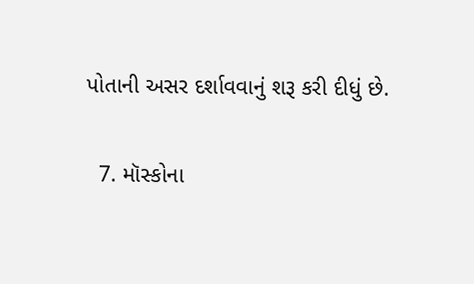પોતાની અસર દર્શાવવાનું શરૂ કરી દીધું છે.

  7. મૉસ્કોના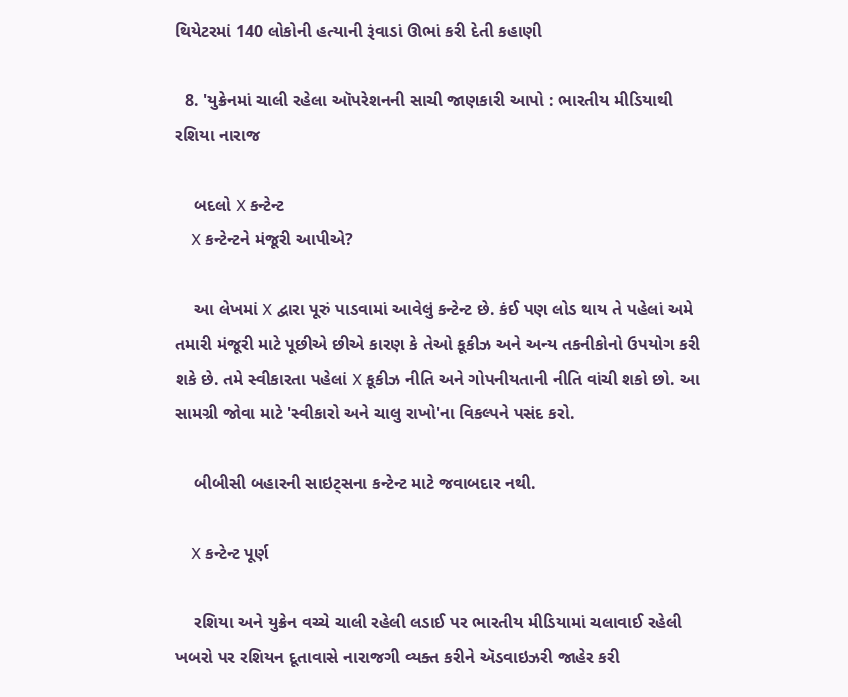થિયેટરમાં 140 લોકોની હત્યાની રૂંવાડાં ઊભાં કરી દેતી કહાણી

  8. 'યુક્રેનમાં ચાલી રહેલા ઑપરેશનની સાચી જાણકારી આપો : ભારતીય મીડિયાથી રશિયા નારાજ

    બદલો X કન્ટેન્ટ
    X કન્ટેન્ટને મંજૂરી આપીએ?

    આ લેખમાં X દ્વારા પૂરું પાડવામાં આવેલું કન્ટેન્ટ છે. કંઈ પણ લોડ થાય તે પહેલાં અમે તમારી મંજૂરી માટે પૂછીએ છીએ કારણ કે તેઓ કૂકીઝ અને અન્ય તકનીકોનો ઉપયોગ કરી શકે છે. તમે સ્વીકારતા પહેલાં X કૂકીઝ નીતિ અને ગોપનીયતાની નીતિ વાંચી શકો છો. આ સામગ્રી જોવા માટે 'સ્વીકારો અને ચાલુ રાખો'ના વિકલ્પને પસંદ કરો.

    બીબીસી બહારની સાઇટ્સના કન્ટેન્ટ માટે જવાબદાર નથી.

    X કન્ટેન્ટ પૂર્ણ

    રશિયા અને યુક્રેન વચ્ચે ચાલી રહેલી લડાઈ પર ભારતીય મીડિયામાં ચલાવાઈ રહેલી ખબરો પર રશિયન દૂતાવાસે નારાજગી વ્યક્ત કરીને ઍડવાઇઝરી જાહેર કરી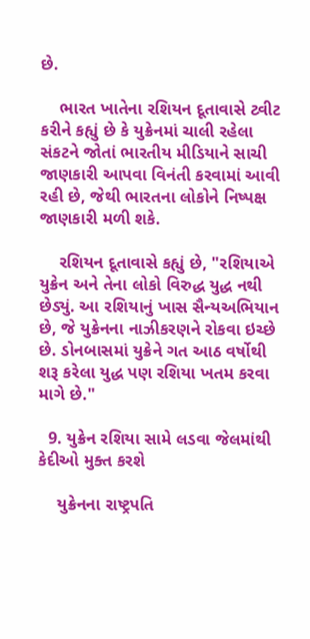છે.

    ભારત ખાતેના રશિયન દૂતાવાસે ટ્વીટ કરીને કહ્યું છે કે યુક્રેનમાં ચાલી રહેલા સંકટને જોતાં ભારતીય મીડિયાને સાચી જાણકારી આપવા વિનંતી કરવામાં આવી રહી છે, જેથી ભારતના લોકોને નિષ્પક્ષ જાણકારી મળી શકે.

    રશિયન દૂતાવાસે કહ્યું છે, "રશિયાએ યુક્રેન અને તેના લોકો વિરુદ્ધ યુદ્ધ નથી છેડ્યું. આ રશિયાનું ખાસ સૈન્યઅભિયાન છે, જે યુક્રેનના નાઝીકરણને રોકવા ઇચ્છે છે. ડોનબાસમાં યુક્રેને ગત આઠ વર્ષોથી શરૂ કરેલા યુદ્ધ પણ રશિયા ખતમ કરવા માગે છે."

  9. યુક્રેન રશિયા સામે લડવા જેલમાંથી કેદીઓ મુક્ત કરશે

    યુક્રેનના રાષ્ટ્રપતિ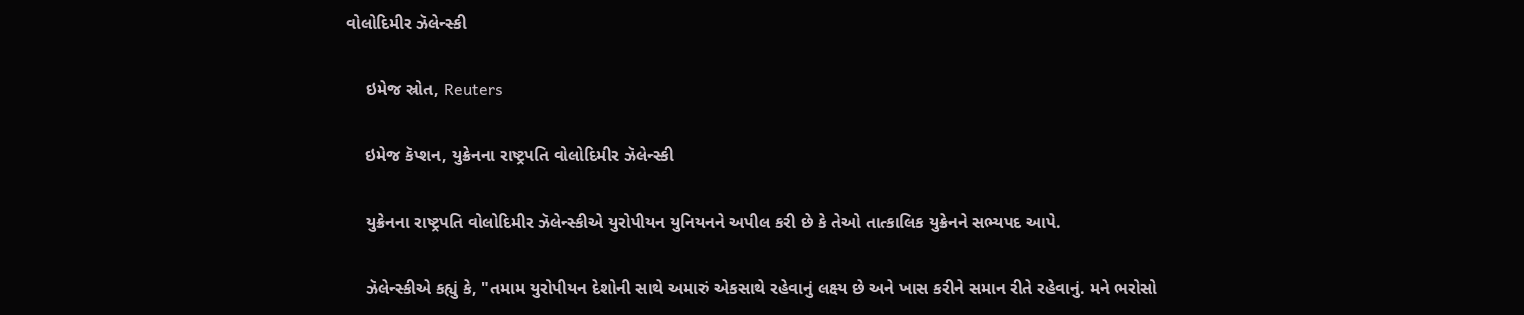વોલોદિમીર ઝૅલેન્સ્કી

    ઇમેજ સ્રોત, Reuters

    ઇમેજ કૅપ્શન, યુક્રેનના રાષ્ટ્રપતિ વોલોદિમીર ઝૅલેન્સ્કી

    યુક્રેનના રાષ્ટ્રપતિ વોલોદિમીર ઝૅલેન્સ્કીએ યુરોપીયન યુનિયનને અપીલ કરી છે કે તેઓ તાત્કાલિક યુક્રેનને સભ્યપદ આપે.

    ઝૅલેન્સ્કીએ કહ્યું કે, "તમામ યુરોપીયન દેશોની સાથે અમારું એકસાથે રહેવાનું લક્ષ્ય છે અને ખાસ કરીને સમાન રીતે રહેવાનું. મને ભરોસો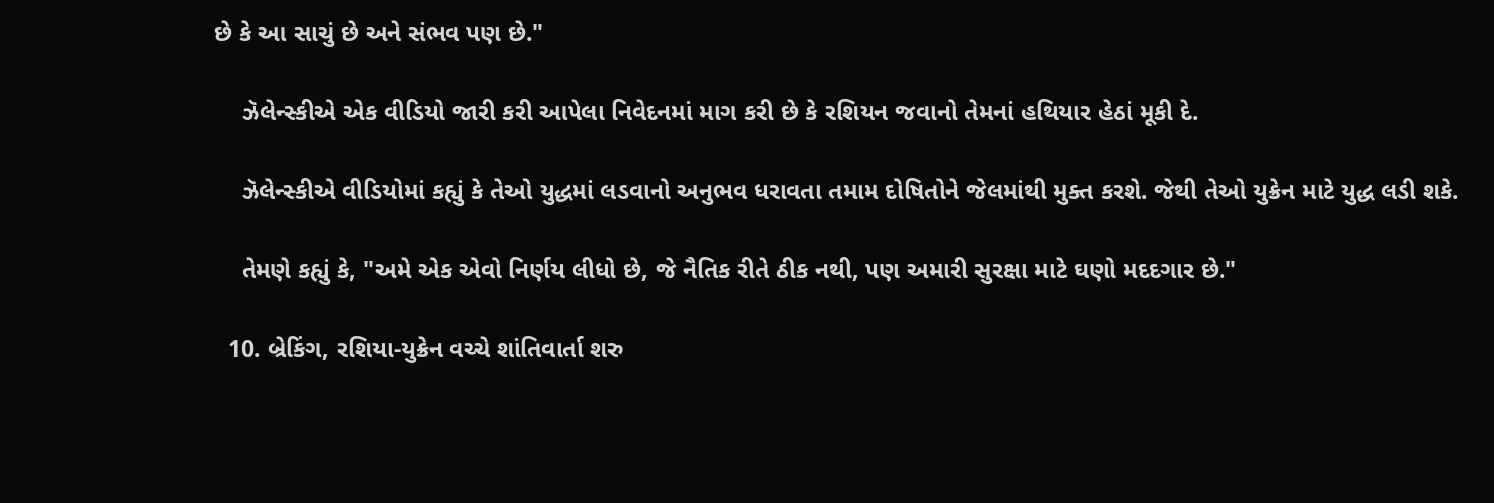છે કે આ સાચું છે અને સંભવ પણ છે."

    ઝૅલેન્સ્કીએ એક વીડિયો જારી કરી આપેલા નિવેદનમાં માગ કરી છે કે રશિયન જવાનો તેમનાં હથિયાર હેઠાં મૂકી દે.

    ઝૅલેન્સ્કીએ વીડિયોમાં કહ્યું કે તેઓ યુદ્ધમાં લડવાનો અનુભવ ધરાવતા તમામ દોષિતોને જેલમાંથી મુક્ત કરશે. જેથી તેઓ યુક્રેન માટે યુદ્ધ લડી શકે.

    તેમણે કહ્યું કે, "અમે એક એવો નિર્ણય લીધો છે, જે નૈતિક રીતે ઠીક નથી, પણ અમારી સુરક્ષા માટે ઘણો મદદગાર છે."

  10. બ્રેકિંગ, રશિયા-યુક્રેન વચ્ચે શાંતિવાર્તા શરુ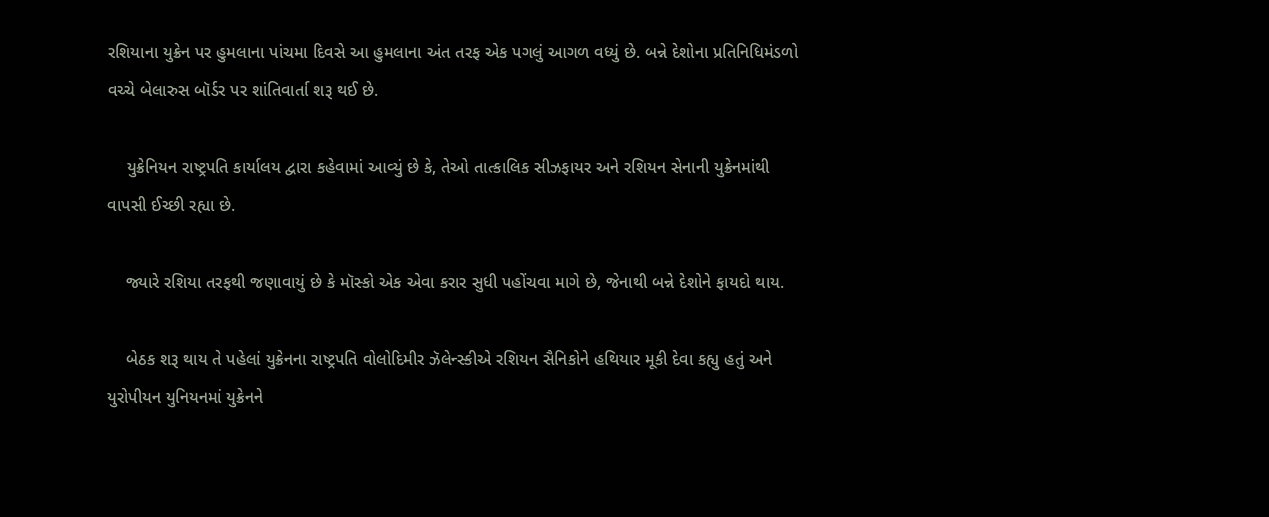રશિયાના યુક્રેન પર હુમલાના પાંચમા દિવસે આ હુમલાના અંત તરફ એક પગલું આગળ વધ્યું છે. બન્ને દેશોના પ્રતિનિધિમંડળો વચ્ચે બેલારુસ બૉર્ડર પર શાંતિવાર્તા શરૂ થઈ છે.

    યુક્રેનિયન રાષ્ટ્રપતિ કાર્યાલય દ્વારા કહેવામાં આવ્યું છે કે, તેઓ તાત્કાલિક સીઝફાયર અને રશિયન સેનાની યુક્રેનમાંથી વાપસી ઈચ્છી રહ્યા છે.

    જ્યારે રશિયા તરફથી જણાવાયું છે કે મૉસ્કો એક એવા કરાર સુધી પહોંચવા માગે છે, જેનાથી બન્ને દેશોને ફાયદો થાય.

    બેઠક શરૂ થાય તે પહેલાં યુક્રેનના રાષ્ટ્રપતિ વોલોદિમીર ઝૅલેન્સ્કીએ રશિયન સૈનિકોને હથિયાર મૂકી દેવા કહ્યુ હતું અને યુરોપીયન યુનિયનમાં યુક્રેનને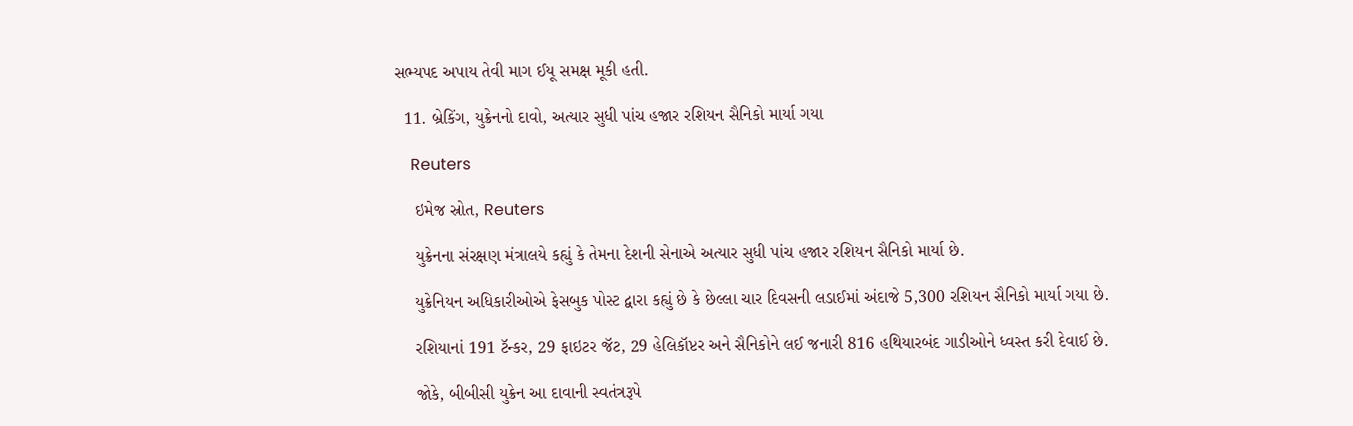સભ્યપદ અપાય તેવી માગ ઈયૂ સમક્ષ મૂકી હતી.

  11. બ્રેકિંગ, યુક્રેનનો દાવો, અત્યાર સુધી પાંચ હજાર રશિયન સૈનિકો માર્યા ગયા

    Reuters

    ઇમેજ સ્રોત, Reuters

    યુક્રેનના સંરક્ષણ મંત્રાલયે કહ્યું કે તેમના દેશની સેનાએ અત્યાર સુધી પાંચ હજાર રશિયન સૈનિકો માર્યા છે.

    યુક્રેનિયન અધિકારીઓએ ફેસબુક પોસ્ટ દ્વારા કહ્યું છે કે છેલ્લા ચાર દિવસની લડાઈમાં અંદાજે 5,300 રશિયન સૈનિકો માર્યા ગયા છે.

    રશિયાનાં 191 ટૅન્કર, 29 ફાઇટર જૅટ, 29 હેલિકૉપ્ટર અને સૈનિકોને લઈ જનારી 816 હથિયારબંદ ગાડીઓને ધ્વસ્ત કરી દેવાઈ છે.

    જોકે, બીબીસી યુક્રેન આ દાવાની સ્વતંત્રરૂપે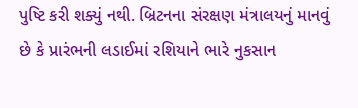પુષ્ટિ કરી શક્યું નથી. બ્રિટનના સંરક્ષણ મંત્રાલયનું માનવું છે કે પ્રારંભની લડાઈમાં રશિયાને ભારે નુકસાન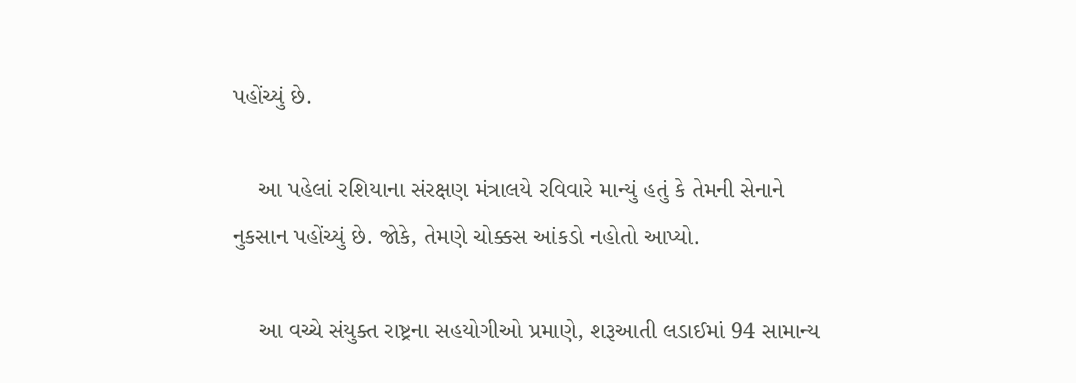પહોંચ્યું છે.

    આ પહેલાં રશિયાના સંરક્ષણ મંત્રાલયે રવિવારે માન્યું હતું કે તેમની સેનાને નુકસાન પહોંચ્યું છે. જોકે, તેમણે ચોક્કસ આંકડો નહોતો આપ્યો.

    આ વચ્ચે સંયુક્ત રાષ્ટ્રના સહયોગીઓ પ્રમાણે, શરૂઆતી લડાઈમાં 94 સામાન્ય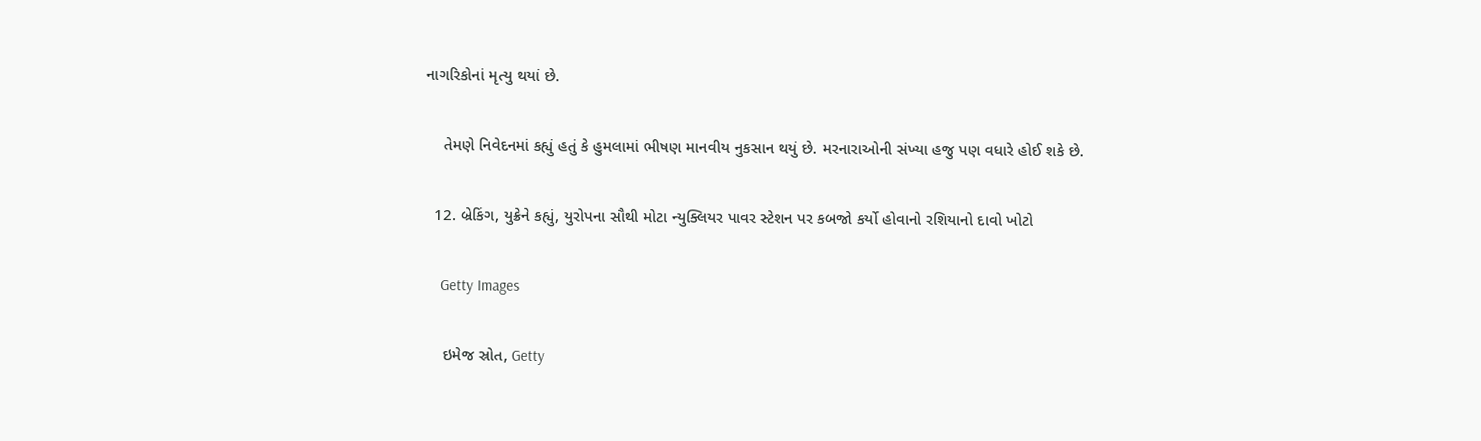નાગરિકોનાં મૃત્યુ થયાં છે.

    તેમણે નિવેદનમાં કહ્યું હતું કે હુમલામાં ભીષણ માનવીય નુકસાન થયું છે. મરનારાઓની સંખ્યા હજુ પણ વધારે હોઈ શકે છે.

  12. બ્રેકિંગ, યુક્રેને કહ્યું, યુરોપના સૌથી મોટા ન્યુક્લિયર પાવર સ્ટેશન પર કબજો કર્યો હોવાનો રશિયાનો દાવો ખોટો

    Getty Images

    ઇમેજ સ્રોત, Getty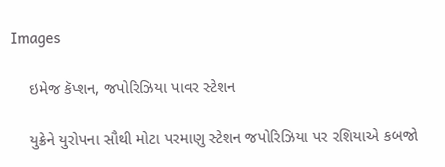Images

    ઇમેજ કૅપ્શન, જપોરિઝિયા પાવર સ્ટેશન

    યુક્રેને યુરોપના સૌથી મોટા પરમાણુ સ્ટેશન જપોરિઝિયા પર રશિયાએ કબજો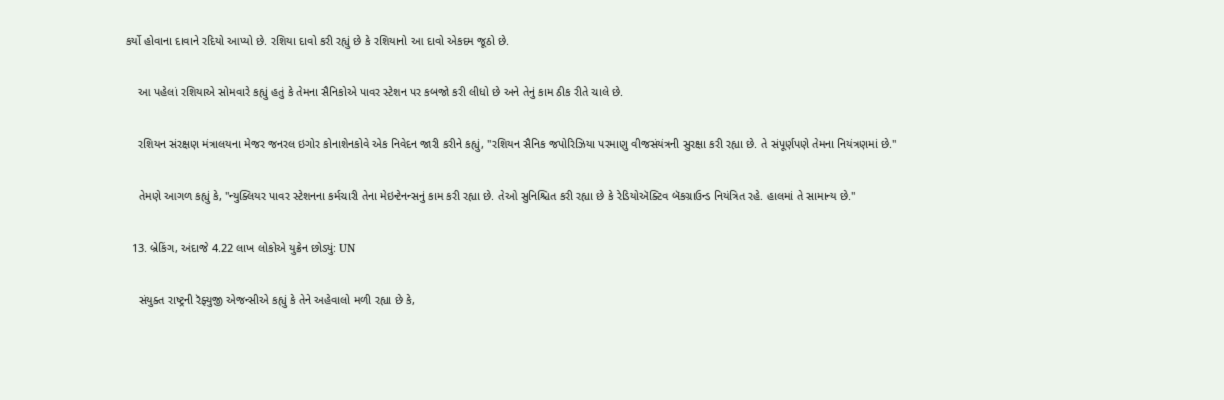કર્યો હોવાના દાવાને રદિયો આપ્યો છે. રશિયા દાવો કરી રહ્યું છે કે રશિયાનો આ દાવો એકદમ જૂઠો છે.

    આ પહેલાં રશિયાએ સોમવારે કહ્યું હતું કે તેમના સૈનિકોએ પાવર સ્ટેશન પર કબજો કરી લીધો છે અને તેનું કામ ઠીક રીતે ચાલે છે.

    રશિયન સંરક્ષણ મંત્રાલયના મેજર જનરલ ઇગોર કોનાશેનકોવે એક નિવેદન જારી કરીને કહ્યું, "રશિયન સૈનિક જપોરિઝિયા પરમાણુ વીજસંયંત્રની સુરક્ષા કરી રહ્યા છે. તે સંપૂર્ણપણે તેમના નિયંત્રણમાં છે."

    તેમણે આગળ કહ્યું કે, "ન્યુક્લિયર પાવર સ્ટેશનના કર્મચારી તેના મેઇન્ટેનન્સનું કામ કરી રહ્યા છે. તેઓ સુનિશ્ચિત કરી રહ્યા છે કે રેડિયોઍક્ટિવ બૅકગ્રાઉન્ડ નિયંત્રિત રહે. હાલમાં તે સામાન્ય છે."

  13. બ્રેકિંગ, અંદાજે 4.22 લાખ લોકોએ યુક્રેન છોડ્યું: UN

    સંયુક્ત રાષ્ટ્રની રૅફ્યુજી એજન્સીએ કહ્યું કે તેને અહેવાલો મળી રહ્યા છે કે,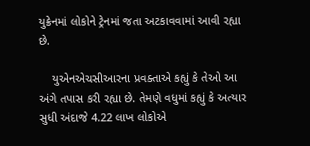યુક્રેનમાં લોકોને ટ્રેનમાં જતા અટકાવવામાં આવી રહ્યા છે.

    યુએનએચસીઆરના પ્રવક્તાએ કહ્યું કે તેઓ આ અંગે તપાસ કરી રહ્યા છે. તેમણે વધુમાં કહ્યું કે અત્યાર સુધી અંદાજે 4.22 લાખ લોકોએ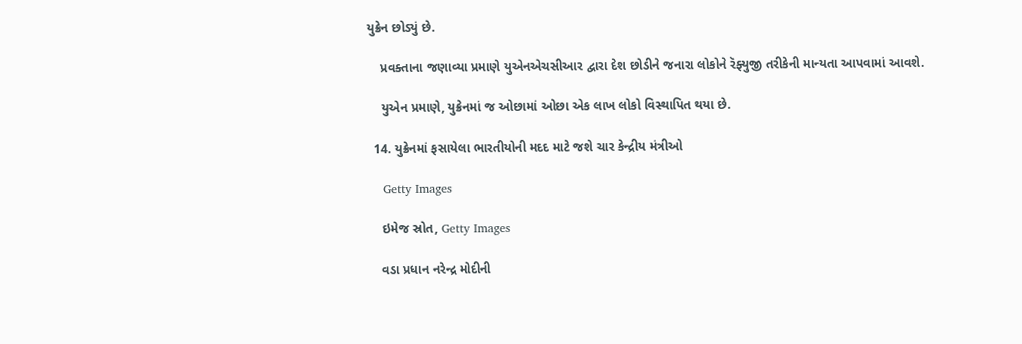યુક્રેન છોડ્યું છે.

    પ્રવક્તાના જણાવ્યા પ્રમાણે યુએનએચસીઆર દ્વારા દેશ છોડીને જનારા લોકોને રૅફ્યુજી તરીકેની માન્યતા આપવામાં આવશે.

    યુએન પ્રમાણે, યુક્રેનમાં જ ઓછામાં ઓછા એક લાખ લોકો વિસ્થાપિત થયા છે.

  14. યુક્રેનમાં ફસાયેલા ભારતીયોની મદદ માટે જશે ચાર કેન્દ્રીય મંત્રીઓ

    Getty Images

    ઇમેજ સ્રોત, Getty Images

    વડા પ્રધાન નરેન્દ્ર મોદીની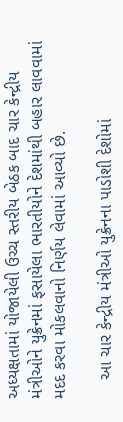અધ્યક્ષતામાં યોજાયેલી ઉચ્ચ સ્તરીય બેઠક બાદ ચાર કેન્દ્રીય મંત્રીઓને યુક્રેનમાં ફસાયેલા ભારતીયોને દેશમાંથી બહાર લાવવામાં મદદ કરવા મોકલવાનો નિર્ણય લેવામાં આવ્યો છે.

    આ ચાર કેન્દ્રીય મંત્રીઓ યુક્રેનના પાડોશી દેશોમાં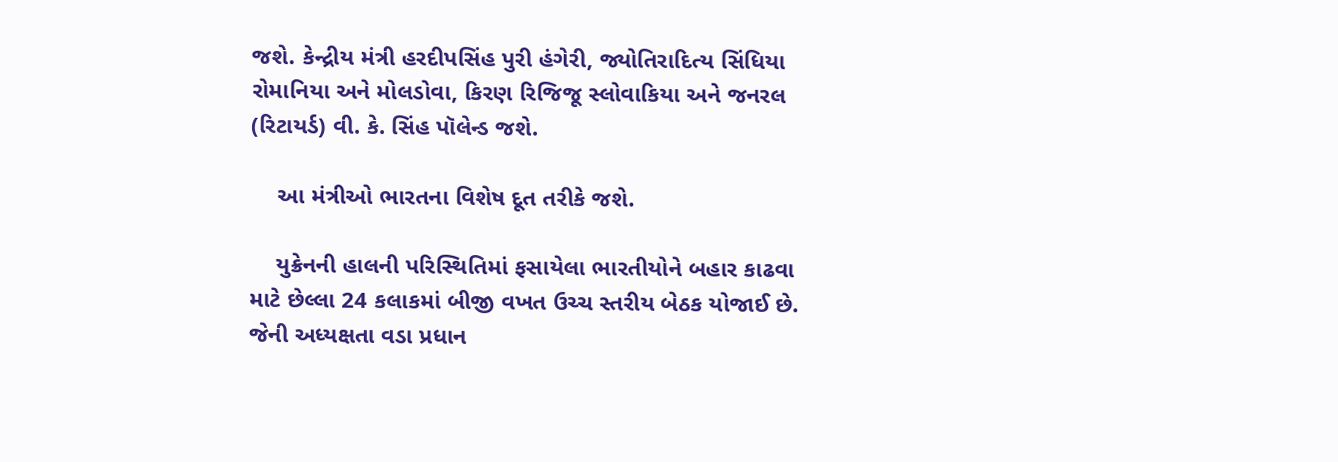જશે. કેન્દ્રીય મંત્રી હરદીપસિંહ પુરી હંગેરી, જ્યોતિરાદિત્ય સિંધિયા રોમાનિયા અને મોલડોવા, કિરણ રિજિજૂ સ્લોવાકિયા અને જનરલ (રિટાયર્ડ) વી. કે. સિંહ પૉલેન્ડ જશે.

    આ મંત્રીઓ ભારતના વિશેષ દૂત તરીકે જશે.

    યુક્રેનની હાલની પરિસ્થિતિમાં ફસાયેલા ભારતીયોને બહાર કાઢવા માટે છેલ્લા 24 કલાકમાં બીજી વખત ઉચ્ચ સ્તરીય બેઠક યોજાઈ છે. જેની અધ્યક્ષતા વડા પ્રધાન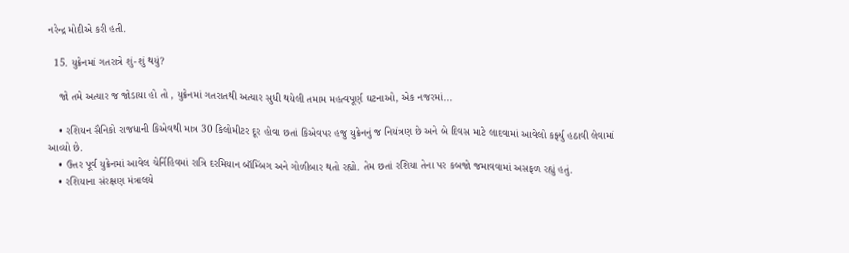નરેન્દ્ર મોદીએ કરી હતી.

  15. યુક્રેનમાં ગતરાત્રે શું-શું થયું?

    જો તમે અત્યાર જ જોડાયા હો તો , યુક્રેનમાં ગતરાતથી અત્યાર સુધી થયેલી તમામ મહત્વપૂર્ણ ઘટનાઓ, એક નજરમાં...

    • રશિયન સૈનિકો રાજધાની કિએવથી માત્ર 30 કિલોમીટર દૂર હોવા છતાં કિએવપર હજુ યુક્રેનનું જ નિયંત્રણ છે અને બે દિવસ માટે લાદવામાં આવેલો કર્ફ્યુ હઠાવી લેવામાં આવ્યો છે.
    • ઉત્તર પૂર્વ યુક્રેનમાં આવેલ ચેર્નિહિવમાં રાત્રિ દરમિયાન બૉમ્બિંગ અને ગોળીબાર થતો રહ્યો. તેમ છતાં રશિયા તેના પર કબજો જમાવવામાં અસફળ રહ્યું હતું.
    • રશિયાના સંરક્ષણ મંત્રાલયે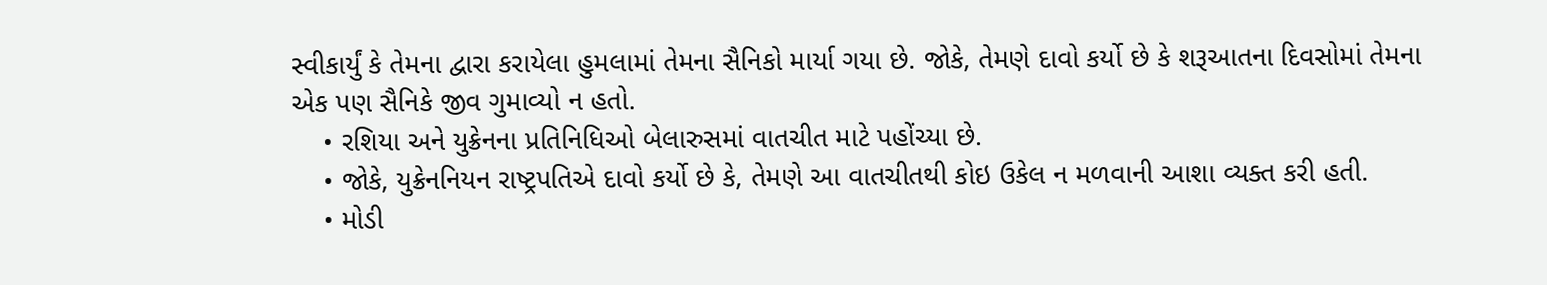સ્વીકાર્યું કે તેમના દ્વારા કરાયેલા હુમલામાં તેમના સૈનિકો માર્યા ગયા છે. જોકે, તેમણે દાવો કર્યો છે કે શરૂઆતના દિવસોમાં તેમના એક પણ સૈનિકે જીવ ગુમાવ્યો ન હતો.
    • રશિયા અને યુક્રેનના પ્રતિનિધિઓ બેલારુસમાં વાતચીત માટે પહોંચ્યા છે.
    • જોકે, યુક્રેનનિયન રાષ્ટ્રપતિએ દાવો કર્યો છે કે, તેમણે આ વાતચીતથી કોઇ ઉકેલ ન મળવાની આશા વ્યક્ત કરી હતી.
    • મોડી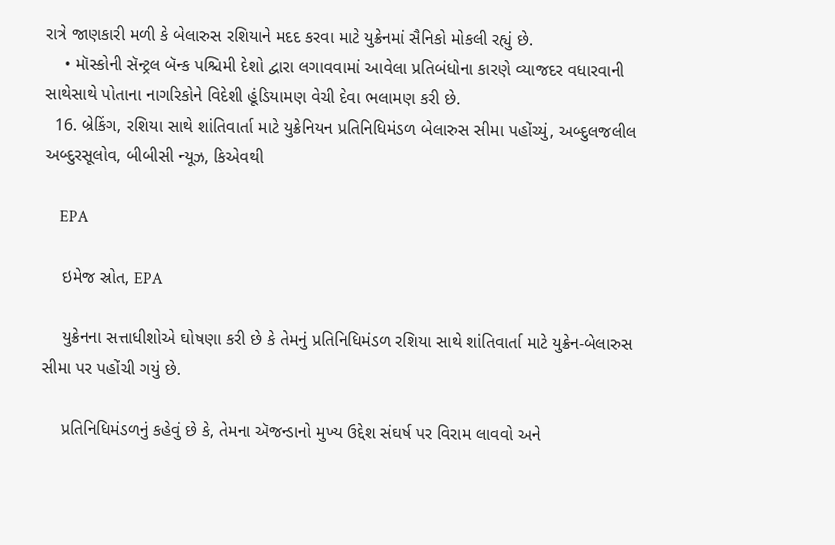રાત્રે જાણકારી મળી કે બેલારુસ રશિયાને મદદ કરવા માટે યુક્રેનમાં સૈનિકો મોકલી રહ્યું છે.
    • મૉસ્કોની સૅન્ટ્રલ બૅન્ક પશ્ચિમી દેશો દ્વારા લગાવવામાં આવેલા પ્રતિબંધોના કારણે વ્યાજદર વધારવાની સાથેસાથે પોતાના નાગરિકોને વિદેશી હૂંડિયામણ વેચી દેવા ભલામણ કરી છે.
  16. બ્રેકિંગ, રશિયા સાથે શાંતિવાર્તા માટે યુક્રેનિયન પ્રતિનિધિમંડળ બેલારુસ સીમા પહોંચ્યું, અબ્દુલજલીલ અબ્દુરસૂલોવ, બીબીસી ન્યૂઝ, કિએવથી

    EPA

    ઇમેજ સ્રોત, EPA

    યુક્રેનના સત્તાધીશોએ ઘોષણા કરી છે કે તેમનું પ્રતિનિધિમંડળ રશિયા સાથે શાંતિવાર્તા માટે યુક્રેન-બેલારુસ સીમા પર પહોંચી ગયું છે.

    પ્રતિનિધિમંડળનું કહેવું છે કે, તેમના ઍજન્ડાનો મુખ્ય ઉદ્દેશ સંઘર્ષ પર વિરામ લાવવો અને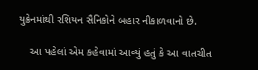યુક્રેનમાંથી રશિયન સૈનિકોને બહાર નીકાળવાનો છે.

    આ પહેલાં એમ કહેવામાં આવ્યું હતું કે આ વાતચીત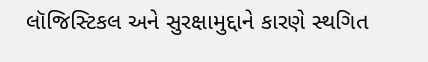લૉજિસ્ટિકલ અને સુરક્ષામુદ્દાને કારણે સ્થગિત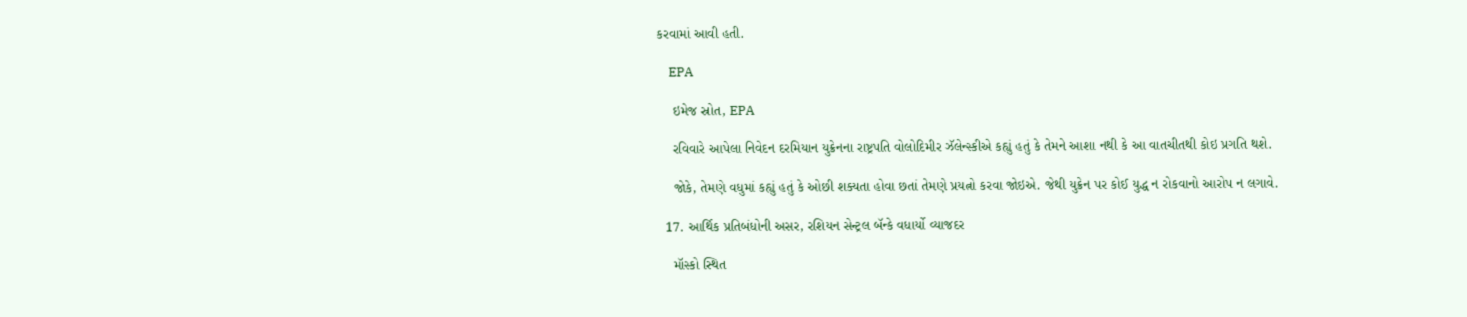કરવામાં આવી હતી.

    EPA

    ઇમેજ સ્રોત, EPA

    રવિવારે આપેલા નિવેદન દરમિયાન યુક્રેનના રાષ્ટ્રપતિ વોલોદિમીર ઝૅલેન્સ્કીએ કહ્યું હતું કે તેમને આશા નથી કે આ વાતચીતથી કોઇ પ્રગતિ થશે.

    જોકે, તેમણે વધુમાં કહ્યું હતું કે ઓછી શક્યતા હોવા છતાં તેમણે પ્રયત્નો કરવા જોઇએ. જેથી યુક્રેન પર કોઈ યુદ્ધ ન રોકવાનો આરોપ ન લગાવે.

  17. આર્થિક પ્રતિબંધોની અસર, રશિયન સેન્ટ્રલ બૅન્કે વધાર્યો વ્યાજદર

    મૉસ્કો સ્થિત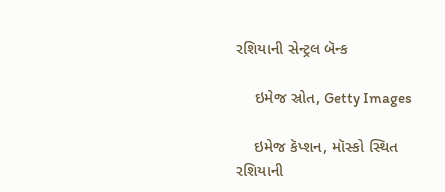રશિયાની સેન્ટ્રલ બૅન્ક

    ઇમેજ સ્રોત, Getty Images

    ઇમેજ કૅપ્શન, મૉસ્કો સ્થિત રશિયાની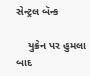સેન્ટ્રલ બૅન્ક

    યુક્રેન પર હુમલા બાદ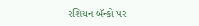રશિયન બૅન્કો પર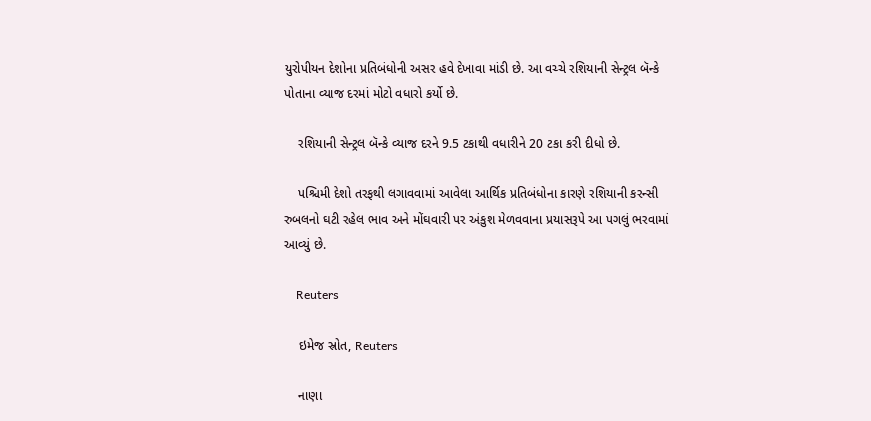યુરોપીયન દેશોના પ્રતિબંધોની અસર હવે દેખાવા માંડી છે. આ વચ્ચે રશિયાની સેન્ટ્રલ બૅન્કે પોતાના વ્યાજ દરમાં મોટો વધારો કર્યો છે.

    રશિયાની સેન્ટ્રલ બૅન્કે વ્યાજ દરને 9.5 ટકાથી વધારીને 20 ટકા કરી દીધો છે.

    પશ્ચિમી દેશો તરફથી લગાવવામાં આવેલા આર્થિક પ્રતિબંધોના કારણે રશિયાની કરન્સી રુબલનો ઘટી રહેલ ભાવ અને મોંઘવારી પર અંકુશ મેળવવાના પ્રયાસરૂપે આ પગલું ભરવામાં આવ્યું છે.

    Reuters

    ઇમેજ સ્રોત, Reuters

    નાણા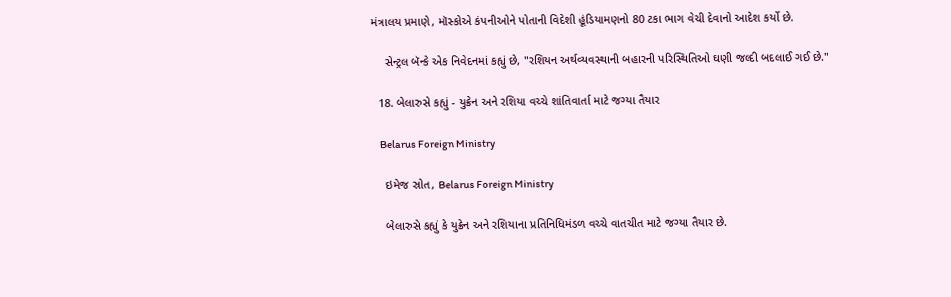મંત્રાલય પ્રમાણે, મૉસ્કોએ કંપનીઓને પોતાની વિદેશી હૂંડિયામણનો 80 ટકા ભાગ વેચી દેવાનો આદેશ કર્યો છે.

    સેન્ટ્રલ બૅન્કે એક નિવેદનમાં કહ્યું છે, "રશિયન અર્થવ્યવસ્થાની બહારની પરિસ્થિતિઓ ઘણી જલ્દી બદલાઈ ગઈ છે."

  18. બેલારુસે કહ્યું - યુક્રેન અને રશિયા વચ્ચે શાંતિવાર્તા માટે જગ્યા તૈયાર

    Belarus Foreign Ministry

    ઇમેજ સ્રોત, Belarus Foreign Ministry

    બેલારુસે કહ્યું કે યુક્રેન અને રશિયાના પ્રતિનિધિમંડળ વચ્ચે વાતચીત માટે જગ્યા તૈયાર છે.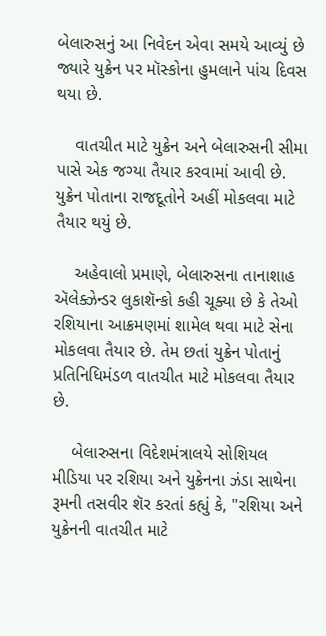બેલારુસનું આ નિવેદન એવા સમયે આવ્યું છે જ્યારે યુક્રેન પર મૉસ્કોના હુમલાને પાંચ દિવસ થયા છે.

    વાતચીત માટે યુક્રેન અને બેલારુસની સીમા પાસે એક જગ્યા તૈયાર કરવામાં આવી છે. યુક્રેન પોતાના રાજદૂતોને અહીં મોકલવા માટે તૈયાર થયું છે.

    અહેવાલો પ્રમાણે, બેલારુસના તાનાશાહ ઍલેક્ઝેન્ડર લુકાશૅન્કો કહી ચૂક્યા છે કે તેઓ રશિયાના આક્રમણમાં શામેલ થવા માટે સેના મોકલવા તૈયાર છે. તેમ છતાં યુક્રેન પોતાનું પ્રતિનિધિમંડળ વાતચીત માટે મોકલવા તૈયાર છે.

    બેલારુસના વિદેશમંત્રાલયે સોશિયલ મીડિયા પર રશિયા અને યુક્રેનના ઝંડા સાથેના રૂમની તસવીર શૅર કરતાં કહ્યું કે, "રશિયા અને યુક્રેનની વાતચીત માટે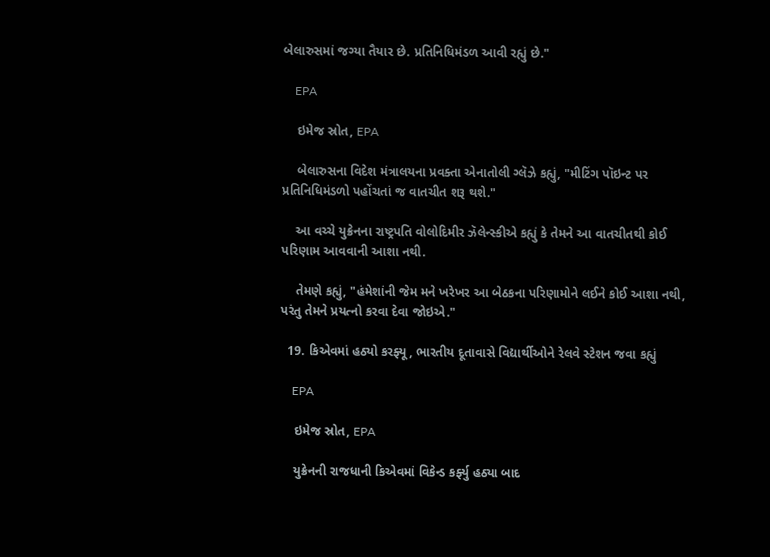બેલારુસમાં જગ્યા તૈયાર છે. પ્રતિનિધિમંડળ આવી રહ્યું છે."

    EPA

    ઇમેજ સ્રોત, EPA

    બેલારુસના વિદેશ મંત્રાલયના પ્રવક્તા એનાતોલી ગ્લૅઝે કહ્યું, "મીટિંગ પૉઇન્ટ પર પ્રતિનિધિમંડળો પહોંચતાં જ વાતચીત શરૂ થશે."

    આ વચ્ચે યુક્રેનના રાષ્ટ્રપતિ વોલોદિમીર ઝૅલેન્સ્કીએ કહ્યું કે તેમને આ વાતચીતથી કોઈ પરિણામ આવવાની આશા નથી.

    તેમણે કહ્યું, "હંમેશાંની જેમ મને ખરેખર આ બેઠકના પરિણામોને લઈને કોઈ આશા નથી, પરંતુ તેમને પ્રયત્નો કરવા દેવા જોઇએ."

  19. કિએવમાં હઠ્યો કરફ્યૂ, ભારતીય દૂતાવાસે વિદ્યાર્થીઓને રેલવે સ્ટેશન જવા કહ્યું

    EPA

    ઇમેજ સ્રોત, EPA

    યુક્રેનની રાજધાની કિએવમાં વિકેન્ડ કર્ફ્યુ હઠ્યા બાદ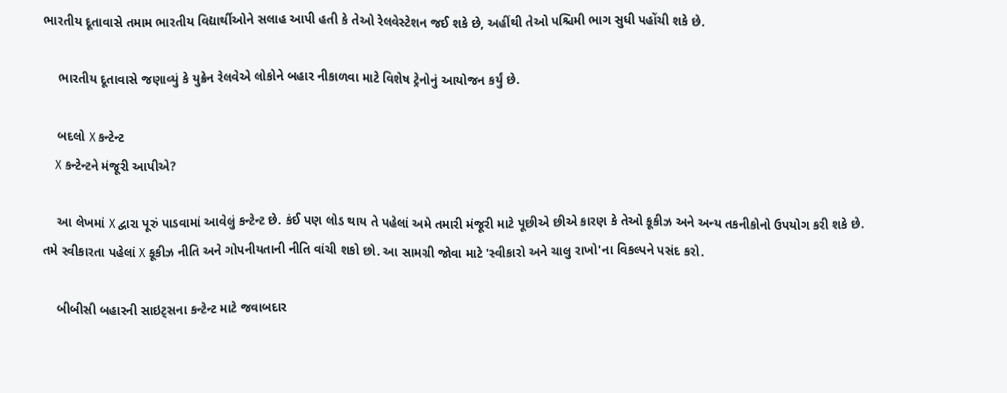ભારતીય દૂતાવાસે તમામ ભારતીય વિદ્યાર્થીઓને સલાહ આપી હતી કે તેઓ રેલવેસ્ટેશન જઈ શકે છે, અહીંથી તેઓ પશ્ચિમી ભાગ સુધી પહોંચી શકે છે.

    ભારતીય દૂતાવાસે જણાવ્યું કે યુક્રેન રેલવેએ લોકોને બહાર નીકાળવા માટે વિશેષ ટ્રેનોનું આયોજન કર્યું છે.

    બદલો X કન્ટેન્ટ
    X કન્ટેન્ટને મંજૂરી આપીએ?

    આ લેખમાં X દ્વારા પૂરું પાડવામાં આવેલું કન્ટેન્ટ છે. કંઈ પણ લોડ થાય તે પહેલાં અમે તમારી મંજૂરી માટે પૂછીએ છીએ કારણ કે તેઓ કૂકીઝ અને અન્ય તકનીકોનો ઉપયોગ કરી શકે છે. તમે સ્વીકારતા પહેલાં X કૂકીઝ નીતિ અને ગોપનીયતાની નીતિ વાંચી શકો છો. આ સામગ્રી જોવા માટે 'સ્વીકારો અને ચાલુ રાખો'ના વિકલ્પને પસંદ કરો.

    બીબીસી બહારની સાઇટ્સના કન્ટેન્ટ માટે જવાબદાર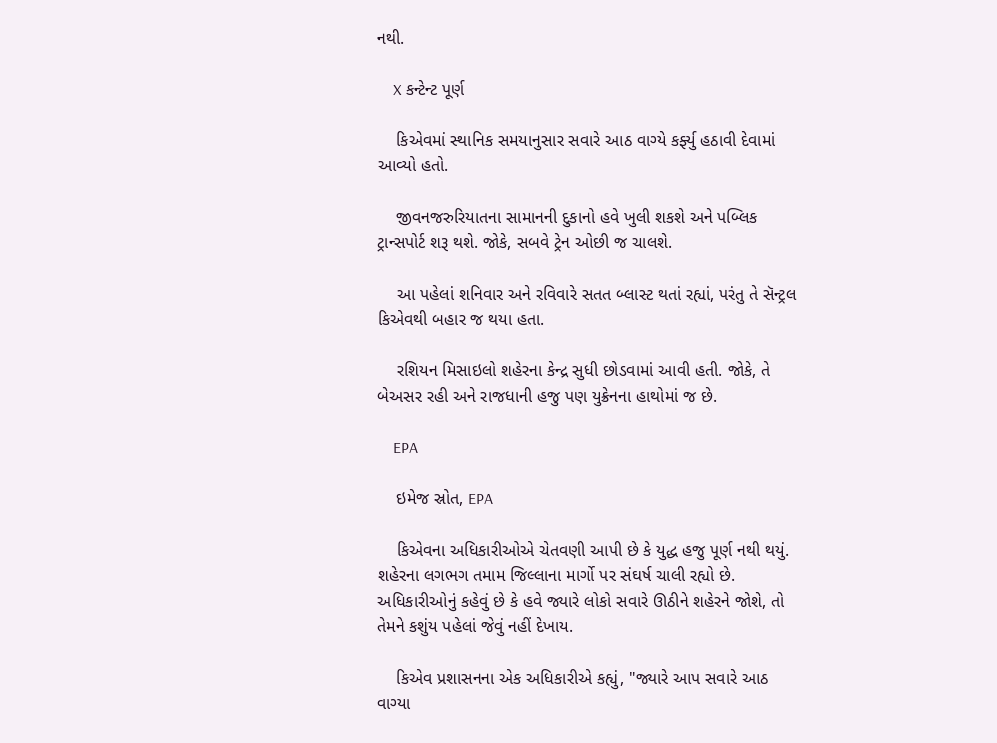નથી.

    X કન્ટેન્ટ પૂર્ણ

    કિએવમાં સ્થાનિક સમયાનુસાર સવારે આઠ વાગ્યે કર્ફ્યુ હઠાવી દેવામાં આવ્યો હતો.

    જીવનજરુરિયાતના સામાનની દુકાનો હવે ખુલી શકશે અને પબ્લિક ટ્રાન્સપોર્ટ શરૂ થશે. જોકે, સબવે ટ્રેન ઓછી જ ચાલશે.

    આ પહેલાં શનિવાર અને રવિવારે સતત બ્લાસ્ટ થતાં રહ્યાં, પરંતુ તે સૅન્ટ્રલ કિએવથી બહાર જ થયા હતા.

    રશિયન મિસાઇલો શહેરના કેન્દ્ર સુધી છોડવામાં આવી હતી. જોકે, તે બેઅસર રહી અને રાજધાની હજુ પણ યુક્રેનના હાથોમાં જ છે.

    EPA

    ઇમેજ સ્રોત, EPA

    કિએવના અધિકારીઓએ ચેતવણી આપી છે કે યુદ્ધ હજુ પૂર્ણ નથી થયું. શહેરના લગભગ તમામ જિલ્લાના માર્ગો પર સંઘર્ષ ચાલી રહ્યો છે. અધિકારીઓનું કહેવું છે કે હવે જ્યારે લોકો સવારે ઊઠીને શહેરને જોશે, તો તેમને કશુંય પહેલાં જેવું નહીં દેખાય.

    કિએવ પ્રશાસનના એક અધિકારીએ કહ્યું, "જ્યારે આપ સવારે આઠ વાગ્યા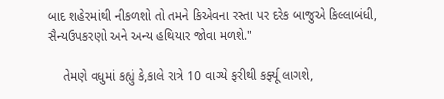બાદ શહેરમાંથી નીકળશો તો તમને કિએવના રસ્તા પર દરેક બાજુએ કિલ્લાબંધી, સૈન્યઉપકરણો અને અન્ય હથિયાર જોવા મળશે."

    તેમણે વધુમાં કહ્યું કે,કાલે રાત્રે 10 વાગ્યે ફરીથી કર્ફ્યૂ લાગશે,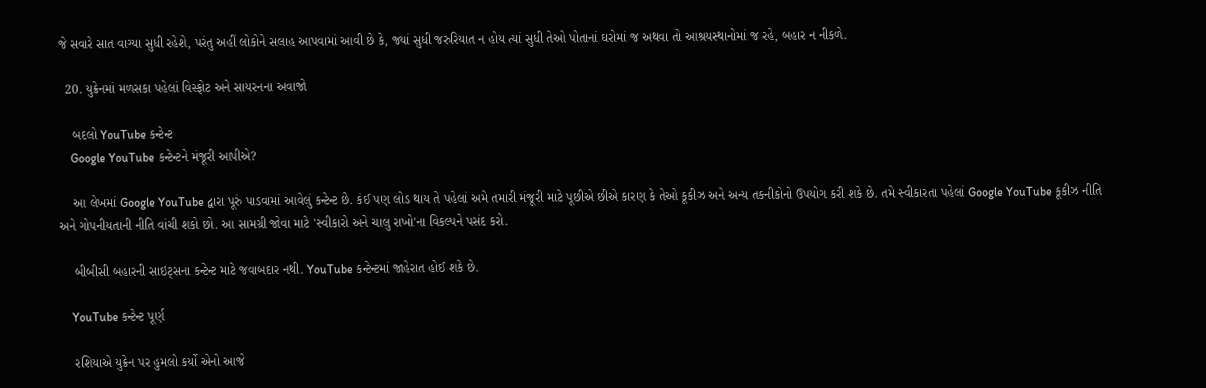જે સવારે સાત વાગ્યા સુધી રહેશે, પરંતુ અહીં લોકોને સલાહ આપવામાં આવી છે કે, જ્યાં સુધી જરુરિયાત ન હોય ત્યાં સુધી તેઓ પોતાનાં ઘરોમાં જ અથવા તો આશ્રયસ્થાનોમાં જ રહે, બહાર ન નીકળે.

  20. યુક્રેનમાં મળસકા પહેલાં વિસ્ફોટ અને સાયરનના અવાજો

    બદલો YouTube કન્ટેન્ટ
    Google YouTube કન્ટેન્ટને મંજૂરી આપીએ?

    આ લેખમાં Google YouTube દ્વારા પૂરું પાડવામાં આવેલું કન્ટેન્ટ છે. કંઈ પણ લોડ થાય તે પહેલાં અમે તમારી મંજૂરી માટે પૂછીએ છીએ કારણ કે તેઓ કૂકીઝ અને અન્ય તકનીકોનો ઉપયોગ કરી શકે છે. તમે સ્વીકારતા પહેલાં Google YouTube કૂકીઝ નીતિ અને ગોપનીયતાની નીતિ વાંચી શકો છો. આ સામગ્રી જોવા માટે 'સ્વીકારો અને ચાલુ રાખો'ના વિકલ્પને પસંદ કરો.

    બીબીસી બહારની સાઇટ્સના કન્ટેન્ટ માટે જવાબદાર નથી. YouTube કન્ટેન્ટમાં જાહેરાત હોઈ શકે છે.

    YouTube કન્ટેન્ટ પૂર્ણ

    રશિયાએ યુક્રેન પર હુમલો કર્યો એનો આજે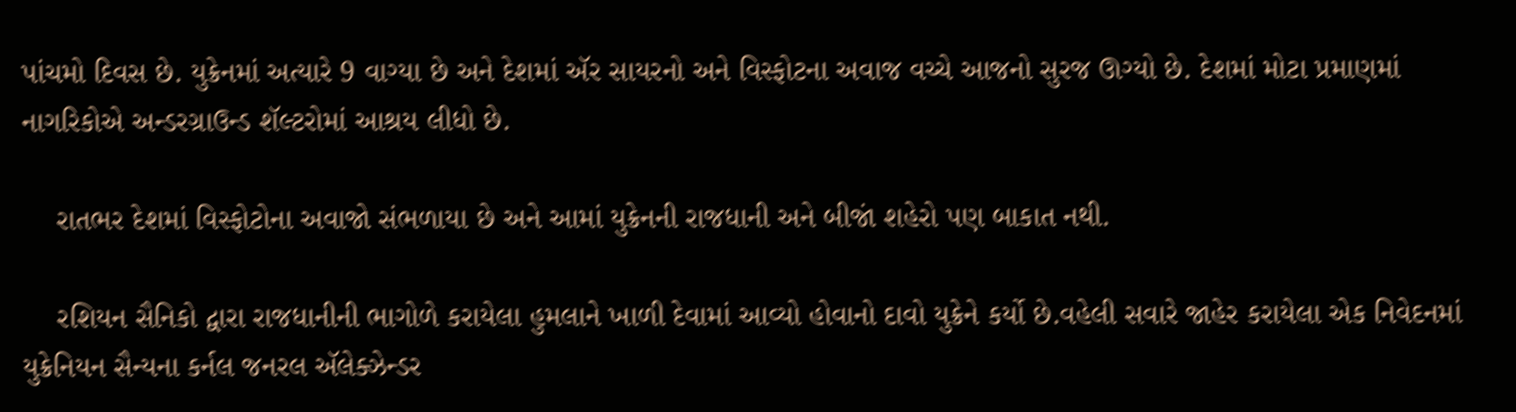પાંચમો દિવસ છે. યુક્રેનમાં અત્યારે 9 વાગ્યા છે અને દેશમાં ઍર સાયરનો અને વિસ્ફોટના અવાજ વચ્ચે આજનો સુરજ ઊગ્યો છે. દેશમાં મોટા પ્રમાણમાં નાગરિકોએ અન્ડરગ્રાઉન્ડ શૅલ્ટરોમાં આશ્રય લીધો છે.

    રાતભર દેશમાં વિસ્ફોટોના અવાજો સંભળાયા છે અને આમાં યુક્રેનની રાજધાની અને બીજાં શહેરો પણ બાકાત નથી.

    રશિયન સૈનિકો દ્વારા રાજધાનીની ભાગોળે કરાયેલા હુમલાને ખાળી દેવામાં આવ્યો હોવાનો દાવો યુક્રેને કર્યો છે.વહેલી સવારે જાહેર કરાયેલા એક નિવેદનમાં યુક્રેનિયન સૈન્યના કર્નલ જનરલ ઍલેક્ઝેન્ડર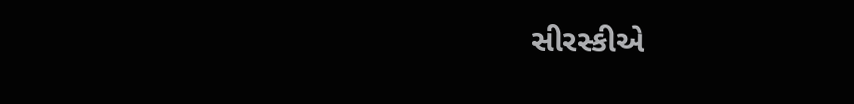સીરસ્કીએ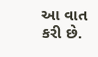આ વાત કરી છે.